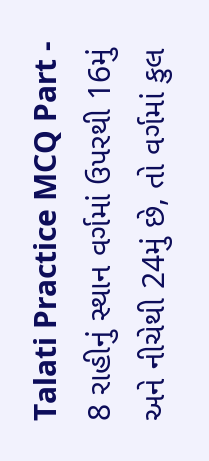Talati Practice MCQ Part - 8 રાહીનું સ્થાન વર્ગમાં ઉપરથી 16મું અને નીચેથી 24મું છે, તો વર્ગમાં કુલ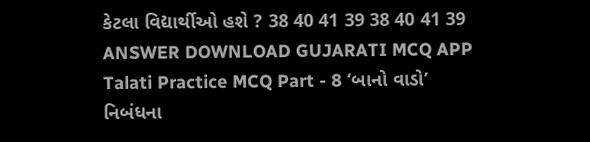કેટલા વિદ્યાર્થીઓ હશે ? 38 40 41 39 38 40 41 39 ANSWER DOWNLOAD GUJARATI MCQ APP
Talati Practice MCQ Part - 8 ‘બાનો વાડો’ નિબંધના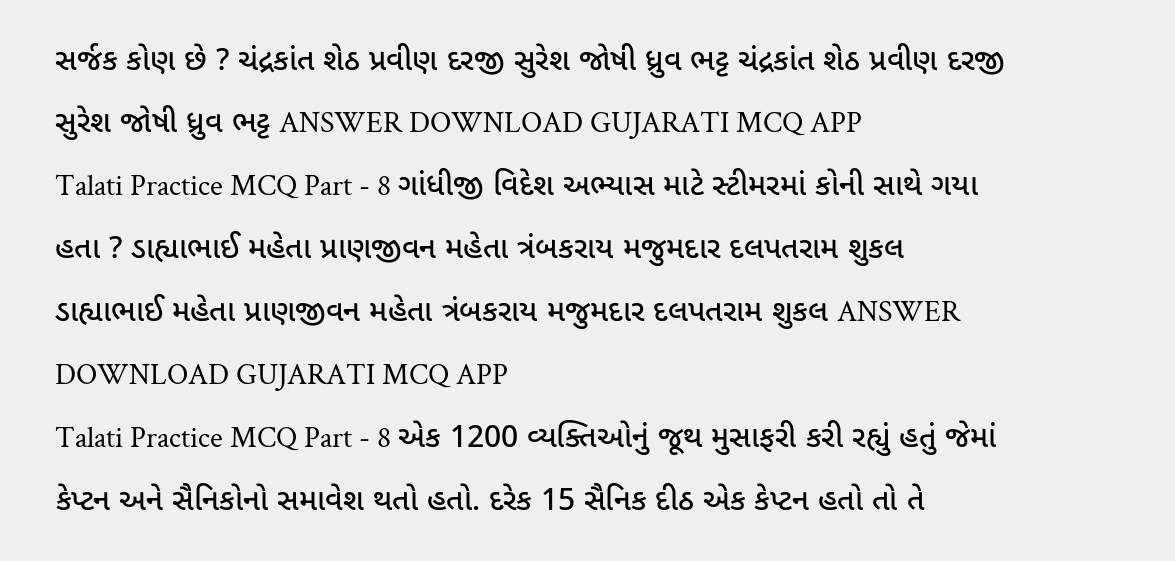સર્જક કોણ છે ? ચંદ્રકાંત શેઠ પ્રવીણ દરજી સુરેશ જોષી ધ્રુવ ભટ્ટ ચંદ્રકાંત શેઠ પ્રવીણ દરજી સુરેશ જોષી ધ્રુવ ભટ્ટ ANSWER DOWNLOAD GUJARATI MCQ APP
Talati Practice MCQ Part - 8 ગાંધીજી વિદેશ અભ્યાસ માટે સ્ટીમરમાં કોની સાથે ગયા હતા ? ડાહ્યાભાઈ મહેતા પ્રાણજીવન મહેતા ત્રંબકરાય મજુમદાર દલપતરામ શુકલ ડાહ્યાભાઈ મહેતા પ્રાણજીવન મહેતા ત્રંબકરાય મજુમદાર દલપતરામ શુકલ ANSWER DOWNLOAD GUJARATI MCQ APP
Talati Practice MCQ Part - 8 એક 1200 વ્યક્તિઓનું જૂથ મુસાફરી કરી રહ્યું હતું જેમાં કેપ્ટન અને સૈનિકોનો સમાવેશ થતો હતો. દરેક 15 સૈનિક દીઠ એક કેપ્ટન હતો તો તે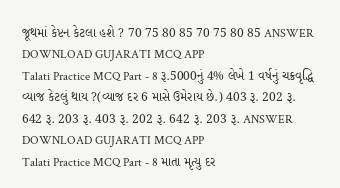જૂથમાં કેપ્ટન કેટલા હશે ? 70 75 80 85 70 75 80 85 ANSWER DOWNLOAD GUJARATI MCQ APP
Talati Practice MCQ Part - 8 રૂ.5000નું 4% લેખે 1 વર્ષનું ચક્રવૃદ્ધિ વ્યાજ કેટલું થાય ?(વ્યાજ દર 6 માસે ઉમેરાય છે.) 403 રૂ. 202 રૂ. 642 રૂ. 203 રૂ. 403 રૂ. 202 રૂ. 642 રૂ. 203 રૂ. ANSWER DOWNLOAD GUJARATI MCQ APP
Talati Practice MCQ Part - 8 માતા મૃત્યુ દર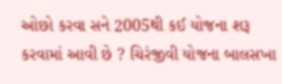ઓછો કરવા સને 2005થી કઈ યોજના શરૂ કરવામાં આવી છે ? ચિરંજીવી યોજના બાલસખા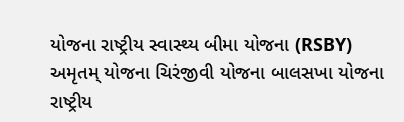યોજના રાષ્ટ્રીય સ્વાસ્થ્ય બીમા યોજના (RSBY) અમૃતમ્ યોજના ચિરંજીવી યોજના બાલસખા યોજના રાષ્ટ્રીય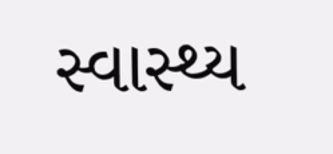સ્વાસ્થ્ય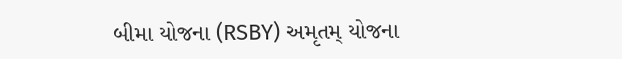બીમા યોજના (RSBY) અમૃતમ્ યોજના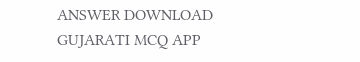ANSWER DOWNLOAD GUJARATI MCQ APP